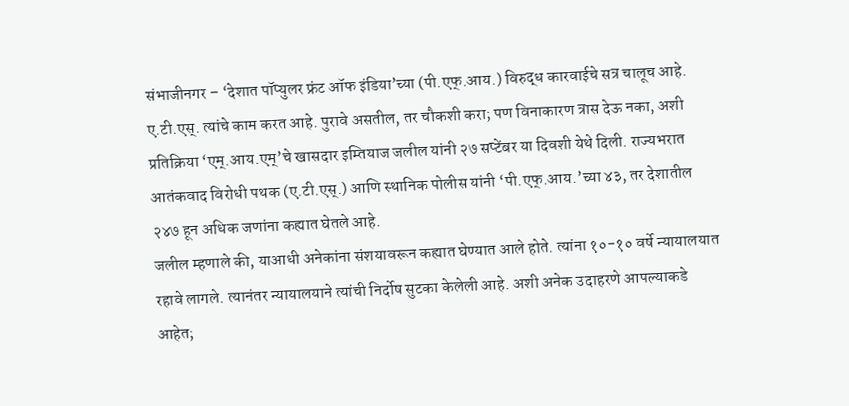संभाजीनगर – ‘देशात पॉप्युलर फ्रंट ऑफ इंडिया’च्या (पी.एफ्.आय.) विरुद्ध कारवाईचे सत्र चालूच आहे. ए.टी.एस्. त्यांचे काम करत आहे. पुरावे असतील, तर चौकशी करा; पण विनाकारण त्रास देऊ नका, अशी प्रतिक्रिया ‘एम्.आय.एम्’चे खासदार इम्तियाज जलील यांनी २७ सप्टेंबर या दिवशी येथे दिली. राज्यभरात आतंकवाद विरोधी पथक (ए.टी.एस्.) आणि स्थानिक पोलीस यांनी ‘पी.एफ्.आय.’च्या ४३, तर देशातील २४७ हून अधिक जणांना कह्यात घेतले आहे.
जलील म्हणाले की, याआधी अनेकांना संशयावरून कह्यात घेण्यात आले होते. त्यांना १०-१० वर्षे न्यायालयात रहावे लागले. त्यानंतर न्यायालयाने त्यांची निर्दोष सुटका केलेली आहे. अशी अनेक उदाहरणे आपल्याकडे आहेत;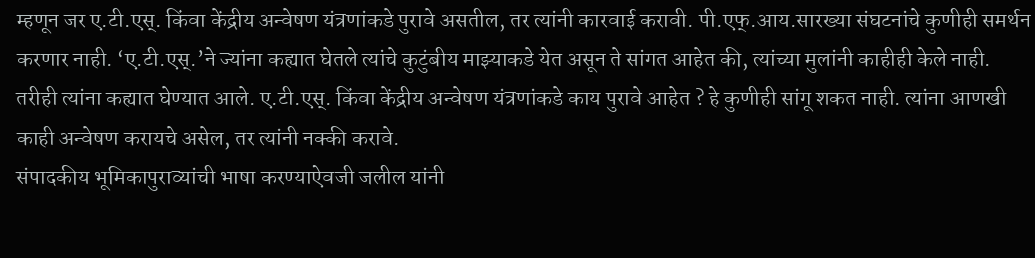म्हणून जर ए.टी.एस्. किंवा केंद्रीय अन्वेषण यंत्रणांकडे पुरावे असतील, तर त्यांनी कारवाई करावी. पी.एफ्.आय.सारख्या संघटनांचे कुणीही समर्थन करणार नाही. ‘ए.टी.एस्.’ने ज्यांना कह्यात घेतले त्यांचे कुटुंबीय माझ्याकडे येत असून ते सांगत आहेत की, त्यांच्या मुलांनी काहीही केले नाही. तरीही त्यांना कह्यात घेण्यात आले. ए.टी.एस्. किंवा केंद्रीय अन्वेषण यंत्रणांकडे काय पुरावे आहेत ? हे कुणीही सांगू शकत नाही. त्यांना आणखी काही अन्वेषण करायचे असेल, तर त्यांनी नक्की करावे.
संपादकीय भूमिकापुराव्यांची भाषा करण्याऐवजी जलील यांनी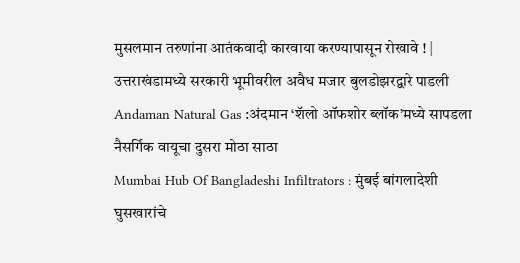मुसलमान तरुणांना आतंकवादी कारवाया करण्यापासून रोखावे ! |
उत्तराखंडामध्ये सरकारी भूमीवरील अवैध मजार बुलडोझरद्वारे पाडली
Andaman Natural Gas :अंदमान ‘शॅलो ऑफशोर ब्लॉक’मध्ये सापडला नैसर्गिक वायूचा दुसरा मोठा साठा
Mumbai Hub Of Bangladeshi Infiltrators : मुंबई बांगलादेशी घुसखारांचे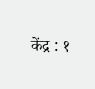केंद्र : १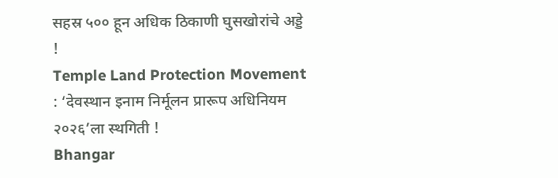सहस्र ५०० हून अधिक ठिकाणी घुसखोरांचे अड्डे !
Temple Land Protection Movement : ‘देवस्थान इनाम निर्मूलन प्रारूप अधिनियम २०२६’ला स्थगिती !
Bhangar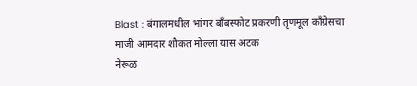Blast : बंगालमधील भांगर बाँबस्फोट प्रकरणी तृणमूल काँग्रेसचा माजी आमदार शौकत मोल्ला यास अटक
नेरूळ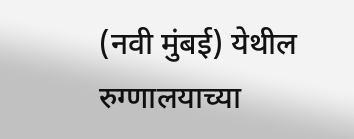(नवी मुंबई) येथील रुग्णालयाच्या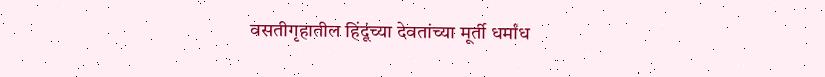वसतीगृहातील हिंदूंच्या देवतांच्या मूर्ती धर्मांध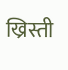ख्रिस्ती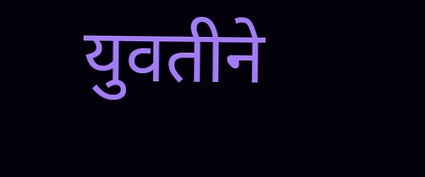युवतीने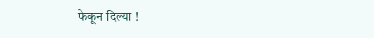फेकून दिल्या !